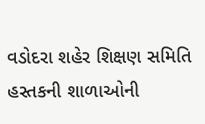વડોદરા શહેર શિક્ષણ સમિતિ હસ્તકની શાળાઓની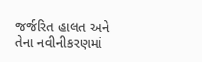જર્જરિત હાલત અને તેના નવીનીકરણમાં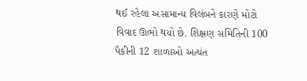થઈ રહેલા અસામાન્ય વિલંબને કારણે મોટો વિવાદ ઊભો થયો છે. શિક્ષણ સમિતિની 100 પૈકીની 12 શાળાઓ અત્યંત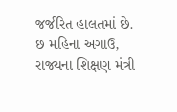જર્જરિત હાલતમાં છે. છ મહિના અગાઉ, રાજ્યના શિક્ષણ મંત્રી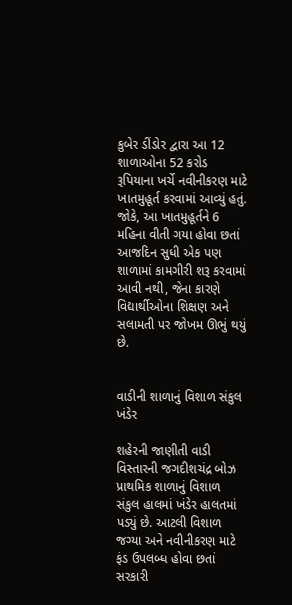કુબેર ડીંડોર દ્વારા આ 12 શાળાઓના 52 કરોડ રૂપિયાના ખર્ચે નવીનીકરણ માટે ખાતમુહૂર્ત કરવામાં આવ્યું હતું. જોકે, આ ખાતમુહૂર્તને 6 મહિના વીતી ગયા હોવા છતાં આજદિન સુધી એક પણ શાળામાં કામગીરી શરૂ કરવામાં આવી નથી, જેના કારણે વિદ્યાર્થીઓના શિક્ષણ અને સલામતી પર જોખમ ઊભું થયું છે.


વાડીની શાળાનું વિશાળ સંકુલ ખંડેર

શહેરની જાણીતી વાડી વિસ્તારની જગદીશચંદ્ર બોઝ પ્રાથમિક શાળાનું વિશાળ સંકુલ હાલમાં ખંડેર હાલતમાં પડ્યું છે. આટલી વિશાળ જગ્યા અને નવીનીકરણ માટે ફંડ ઉપલબ્ધ હોવા છતાં સરકારી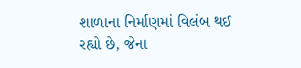શાળાના નિર્માણમાં વિલંબ થઈ રહ્યો છે, જેના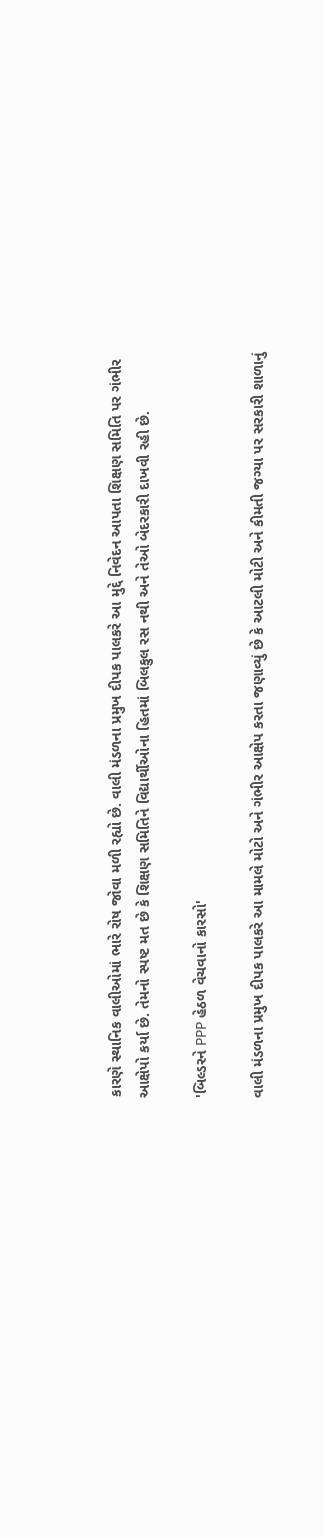કારણે સ્થાનિક વાલીઓમાં ભારે રોષ જોવા મળી રહ્યો છે. વાલી મંડળના પ્રમુખ દીપક પાલકરે આ મુદ્દે નિવેદન આપતા શિક્ષણ સમિતિ પર ગંભીર આક્ષેપો કર્યા છે. તેમનો સ્પષ્ટ મત છે કે શિક્ષણ સમિતિને વિદ્યાર્થીઓના હિતમાં બિલકુલ રસ નથી અને તેઓ બેદરકારી દાખવી રહી છે.

'બિલ્ડરને PPP હેઠળ વેચવાનો કારસો'

વાલી મંડળના પ્રમુખ દીપક પાલકરે આ મામલે મોટો અને ગંભીર આક્ષેપ કરતા જણાવ્યું છે કે આટલી મોટી અને કીમતી જગ્યા પર સરકારી શાળાનું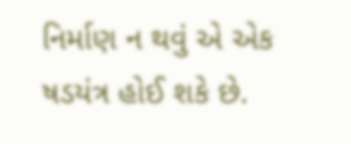નિર્માણ ન થવું એ એક ષડયંત્ર હોઈ શકે છે.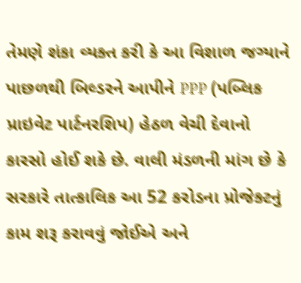તેમણે શંકા વ્યક્ત કરી કે આ વિશાળ જગ્યાને પાછળથી બિલ્ડરને આપીને PPP (પબ્લિક પ્રાઇવેટ પાર્ટનરશિપ) હેઠળ વેચી દેવાનો કારસો હોઈ શકે છે. વાલી મંડળની માંગ છે કે સરકારે તાત્કાલિક આ 52 કરોડના પ્રોજેક્ટનું કામ શરૂ કરાવવું જોઈએ અને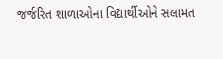જર્જરિત શાળાઓના વિદ્યાર્થીઓને સલામત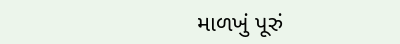માળખું પૂરું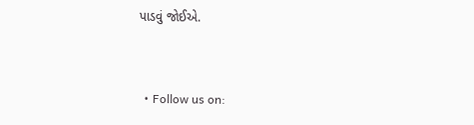પાડવું જોઈએ.


  • Follow us on: